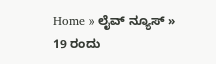Home » ಲೈವ್ ನ್ಯೂಸ್ » 19 ರಂದು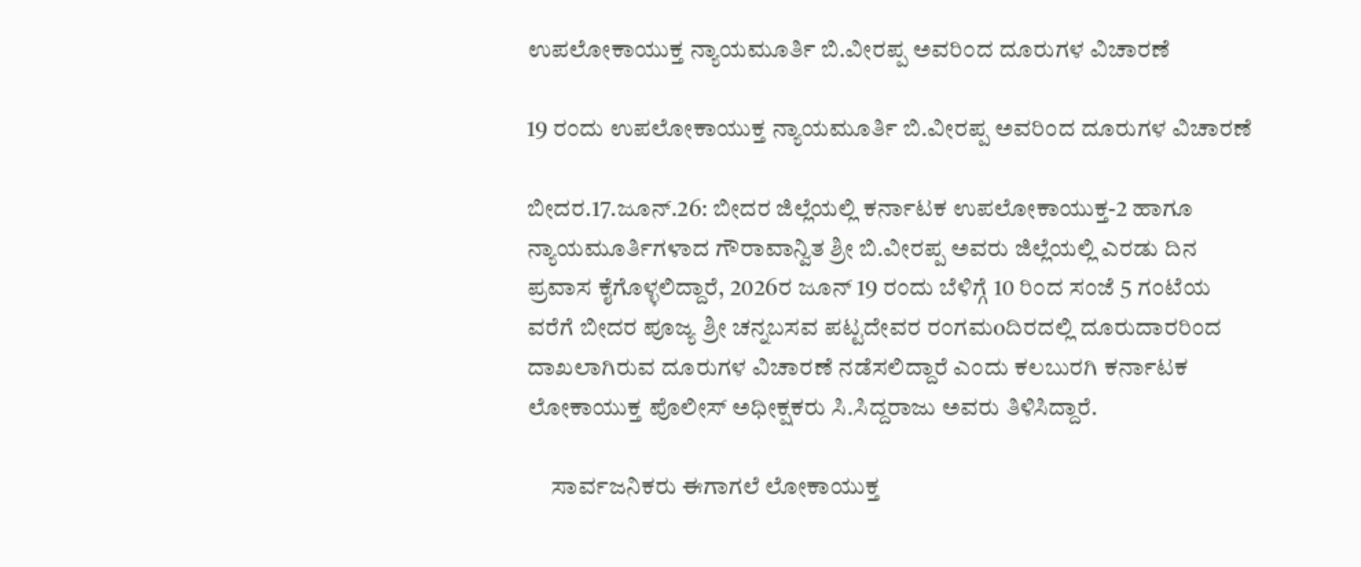ಉಪಲೋಕಾಯುಕ್ತ ನ್ಯಾಯಮೂರ್ತಿ ಬಿ.ವೀರಪ್ಪ ಅವರಿಂದ ದೂರುಗಳ ವಿಚಾರಣೆ

19 ರಂದು ಉಪಲೋಕಾಯುಕ್ತ ನ್ಯಾಯಮೂರ್ತಿ ಬಿ.ವೀರಪ್ಪ ಅವರಿಂದ ದೂರುಗಳ ವಿಚಾರಣೆ

ಬೀದರ.17.ಜೂನ್.26: ಬೀದರ ಜಿಲ್ಲೆಯಲ್ಲಿ ಕರ್ನಾಟಕ ಉಪಲೋಕಾಯುಕ್ತ-2 ಹಾಗೂ ನ್ಯಾಯಮೂರ್ತಿಗಳಾದ ಗೌರಾವಾನ್ವಿತ ಶ್ರೀ ಬಿ.ವೀರಪ್ಪ ಅವರು ಜಿಲ್ಲೆಯಲ್ಲಿ ಎರಡು ದಿನ ಪ್ರವಾಸ ಕೈಗೊಳ್ಳಲಿದ್ದಾರೆ, 2026ರ ಜೂನ್ 19 ರಂದು ಬೆಳಿಗ್ಗೆ 10 ರಿಂದ ಸಂಜೆ 5 ಗಂಟೆಯ ವರೆಗೆ ಬೀದರ ಪೂಜ್ಯ ಶ್ರೀ ಚನ್ನಬಸವ ಪಟ್ಟದೇವರ ರಂಗಮoದಿರದಲ್ಲಿ ದೂರುದಾರರಿಂದ ದಾಖಲಾಗಿರುವ ದೂರುಗಳ ವಿಚಾರಣೆ ನಡೆಸಲಿದ್ದಾರೆ ಎಂದು ಕಲಬುರಗಿ ಕರ್ನಾಟಕ ಲೋಕಾಯುಕ್ತ ಪೊಲೀಸ್ ಅಧೀಕ್ಷಕರು ಸಿ.ಸಿದ್ದರಾಜು ಅವರು ತಿಳಿಸಿದ್ದಾರೆ.

     ಸಾರ್ವಜನಿಕರು ಈಗಾಗಲೆ ಲೋಕಾಯುಕ್ತ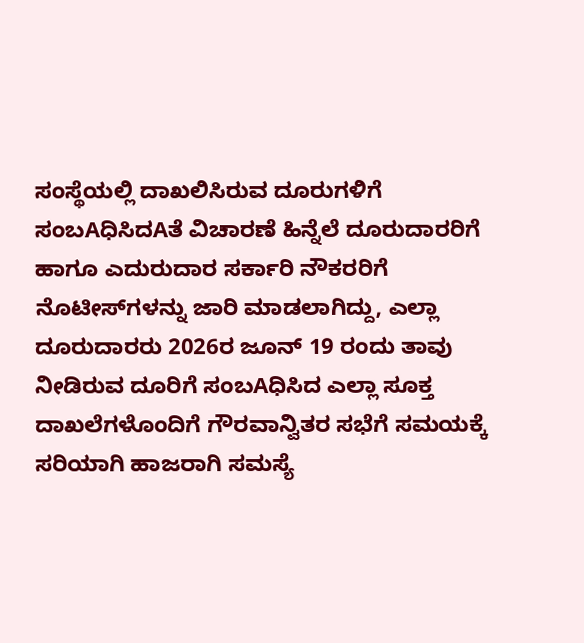ಸಂಸ್ಥೆಯಲ್ಲಿ ದಾಖಲಿಸಿರುವ ದೂರುಗಳಿಗೆ ಸಂಬAಧಿಸಿದAತೆ ವಿಚಾರಣೆ ಹಿನ್ನೆಲೆ ದೂರುದಾರರಿಗೆ ಹಾಗೂ ಎದುರುದಾರ ಸರ್ಕಾರಿ ನೌಕರರಿಗೆ ನೊಟೀಸ್‌ಗಳನ್ನು ಜಾರಿ ಮಾಡಲಾಗಿದ್ದು, ಎಲ್ಲಾ ದೂರುದಾರರು 2026ರ ಜೂನ್ 19 ರಂದು ತಾವು ನೀಡಿರುವ ದೂರಿಗೆ ಸಂಬAಧಿಸಿದ ಎಲ್ಲಾ ಸೂಕ್ತ ದಾಖಲೆಗಳೊಂದಿಗೆ ಗೌರವಾನ್ವಿತರ ಸಭೆಗೆ ಸಮಯಕ್ಕೆ ಸರಿಯಾಗಿ ಹಾಜರಾಗಿ ಸಮಸ್ಯೆ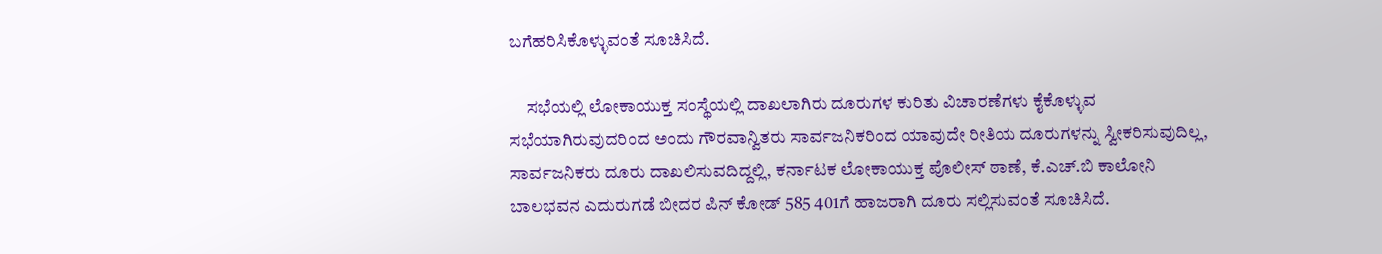ಬಗೆಹರಿಸಿಕೊಳ್ಳುವಂತೆ ಸೂಚಿಸಿದೆ.

     ಸಭೆಯಲ್ಲಿ ಲೋಕಾಯುಕ್ತ ಸಂಸ್ಥೆಯಲ್ಲಿ ದಾಖಲಾಗಿರು ದೂರುಗಳ ಕುರಿತು ವಿಚಾರಣೆಗಳು ಕೈಕೊಳ್ಳುವ ಸಭೆಯಾಗಿರುವುದರಿಂದ ಅಂದು ಗೌರವಾನ್ವಿತರು ಸಾರ್ವಜನಿಕರಿಂದ ಯಾವುದೇ ರೀತಿಯ ದೂರುಗಳನ್ನು ಸ್ವೀಕರಿಸುವುದಿಲ್ಲ, ಸಾರ್ವಜನಿಕರು ದೂರು ದಾಖಲಿಸುವದಿದ್ದಲ್ಲಿ, ಕರ್ನಾಟಕ ಲೋಕಾಯುಕ್ತ ಪೊಲೀಸ್ ಠಾಣೆ, ಕೆ.ಎಚ್.ಬಿ ಕಾಲೋನಿ ಬಾಲಭವನ ಎದುರುಗಡೆ ಬೀದರ ಪಿನ್ ಕೋಡ್ 585 401ಗೆ ಹಾಜರಾಗಿ ದೂರು ಸಲ್ಲಿಸುವಂತೆ ಸೂಚಿಸಿದೆ.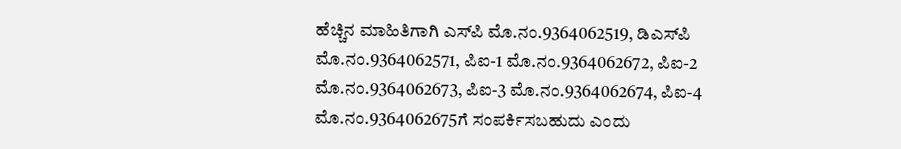ಹೆಚ್ಚಿನ ಮಾಹಿತಿಗಾಗಿ ಎಸ್‌ಪಿ ಮೊ.ನಂ.9364062519, ಡಿಎಸ್‌ಪಿ ಮೊ.ನಂ.9364062571, ಪಿಐ-1 ಮೊ.ನಂ.9364062672, ಪಿಐ-2 ಮೊ.ನಂ.9364062673, ಪಿಐ-3 ಮೊ.ನಂ.9364062674, ಪಿಐ-4 ಮೊ.ನಂ.9364062675ಗೆ ಸಂಪರ್ಕಿಸಬಹುದು ಎಂದು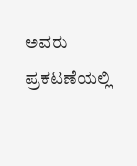ಅವರು ಪ್ರಕಟಣೆಯಲ್ಲಿ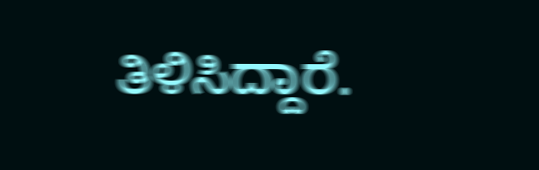ತಿಳಿಸಿದ್ದಾರೆ.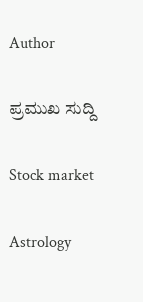Author

ಪ್ರಮುಖ ಸುದ್ದಿ

Stock market

Astrology